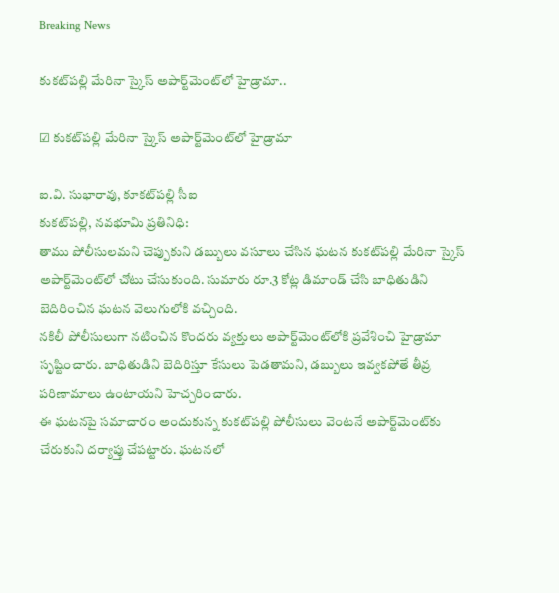Breaking News

కుకట్‌పల్లి మేరినా స్కైస్ అపార్ట్‌మెంట్‌లో హైడ్రామా..

☑ కుకట్‌పల్లి మేరినా స్కైస్ అపార్ట్‌మెంట్‌లో హైడ్రామా

ఐ.వి. సుభారావు, కూకట్‌పల్లి సీఐ
కుకట్‌పల్లి, నవభూమి ప్రతినిధి:
తాము పోలీసులమని చెప్పుకుని డబ్బులు వసూలు చేసిన ఘటన కుకట్‌పల్లి మేరినా స్కైస్ అపార్ట్‌మెంట్‌లో చోటు చేసుకుంది. సుమారు రూ.3 కోట్ల డిమాండ్ చేసి బాధితుడిని బెదిరించిన ఘటన వెలుగులోకి వచ్చింది.
నకిలీ పోలీసులుగా నటించిన కొందరు వ్యక్తులు అపార్ట్‌మెంట్‌లోకి ప్రవేశించి హైడ్రామా సృష్టించారు. బాధితుడిని బెదిరిస్తూ కేసులు పెడతామని, డబ్బులు ఇవ్వకపోతే తీవ్ర పరిణామాలు ఉంటాయని హెచ్చరించారు.
ఈ ఘటనపై సమాచారం అందుకున్న కుకట్‌పల్లి పోలీసులు వెంటనే అపార్ట్‌మెంట్‌కు చేరుకుని దర్యాప్తు చేపట్టారు. ఘటనలో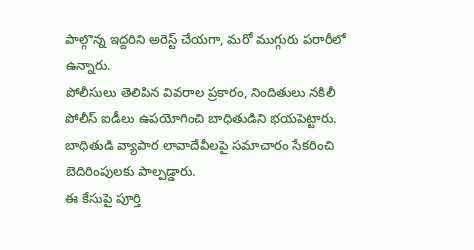పాల్గొన్న ఇద్దరిని అరెస్ట్ చేయగా, మరో ముగ్గురు పరారీలో ఉన్నారు.
పోలీసులు తెలిపిన వివరాల ప్రకారం, నిందితులు నకిలీ పోలీస్ ఐడీలు ఉపయోగించి బాధితుడిని భయపెట్టారు. బాధితుడి వ్యాపార లావాదేవీలపై సమాచారం సేకరించి బెదిరింపులకు పాల్పడ్డారు.
ఈ కేసుపై పూర్తి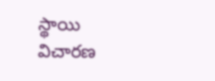స్థాయి విచారణ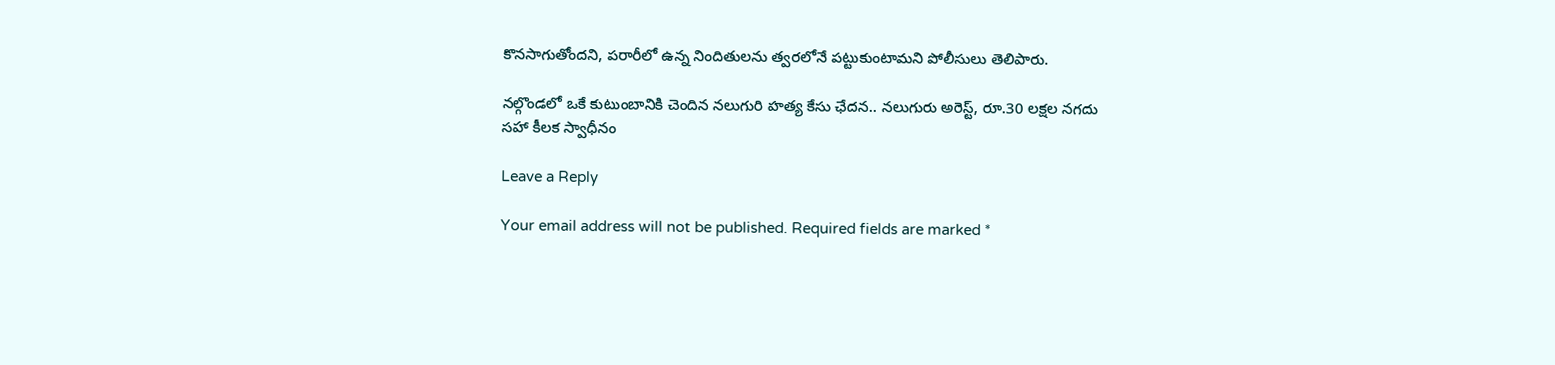కొనసాగుతోందని, పరారీలో ఉన్న నిందితులను త్వరలోనే పట్టుకుంటామని పోలీసులు తెలిపారు.

నల్గొండలో ఒకే కుటుంబానికి చెందిన నలుగురి హత్య కేసు ఛేదన.. నలుగురు అరెస్ట్, రూ.30 లక్షల నగదు సహా కీలక స్వాధీనం

Leave a Reply

Your email address will not be published. Required fields are marked *